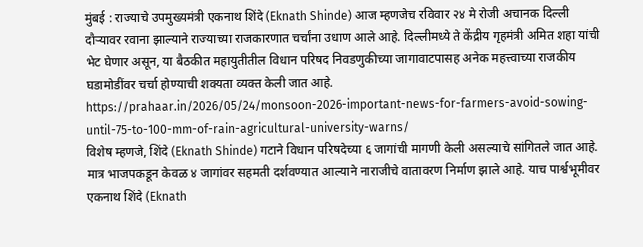मुंबई : राज्याचे उपमुख्यमंत्री एकनाथ शिंदे (Eknath Shinde) आज म्हणजेच रविवार २४ मे रोजी अचानक दिल्ली दौऱ्यावर रवाना झाल्याने राज्याच्या राजकारणात चर्चांना उधाण आले आहे. दिल्लीमध्ये ते केंद्रीय गृहमंत्री अमित शहा यांची भेट घेणार असून, या बैठकीत महायुतीतील विधान परिषद निवडणुकीच्या जागावाटपासह अनेक महत्त्वाच्या राजकीय घडामोडींवर चर्चा होण्याची शक्यता व्यक्त केली जात आहे.
https://prahaar.in/2026/05/24/monsoon-2026-important-news-for-farmers-avoid-sowing-until-75-to-100-mm-of-rain-agricultural-university-warns/
विशेष म्हणजे, शिंदे (Eknath Shinde) गटाने विधान परिषदेच्या ६ जागांची मागणी केली असल्याचे सांगितले जात आहे. मात्र भाजपकडून केवळ ४ जागांवर सहमती दर्शवण्यात आल्याने नाराजीचे वातावरण निर्माण झाले आहे. याच पार्श्वभूमीवर एकनाथ शिंदे (Eknath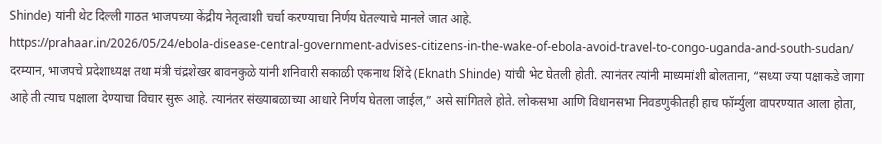Shinde) यांनी थेट दिल्ली गाठत भाजपच्या केंद्रीय नेतृत्वाशी चर्चा करण्याचा निर्णय घेतल्याचे मानले जात आहे.
https://prahaar.in/2026/05/24/ebola-disease-central-government-advises-citizens-in-the-wake-of-ebola-avoid-travel-to-congo-uganda-and-south-sudan/
दरम्यान, भाजपचे प्रदेशाध्यक्ष तथा मंत्री चंद्रशेखर बावनकुळे यांनी शनिवारी सकाळी एकनाथ शिंदे (Eknath Shinde) यांची भेट घेतली होती. त्यानंतर त्यांनी माध्यमांशी बोलताना, “सध्या ज्या पक्षाकडे जागा आहे ती त्याच पक्षाला देण्याचा विचार सुरू आहे. त्यानंतर संख्याबळाच्या आधारे निर्णय घेतला जाईल,” असे सांगितले होते. लोकसभा आणि विधानसभा निवडणुकीतही हाच फॉर्म्युला वापरण्यात आला होता,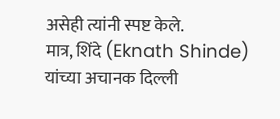असेही त्यांनी स्पष्ट केले.
मात्र, शिंदे (Eknath Shinde) यांच्या अचानक दिल्ली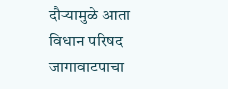दौऱ्यामुळे आता विधान परिषद जागावाटपाचा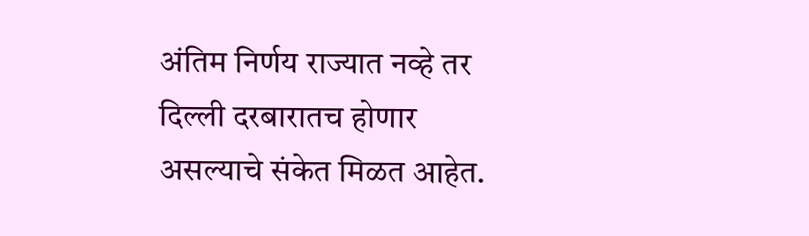अंतिम निर्णय राज्यात नव्हे तर दिल्ली दरबारातच होणार असल्याचे संकेत मिळत आहेत.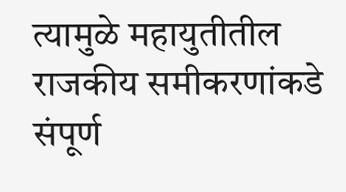त्यामुळे महायुतीतील राजकीय समीकरणांकडे संपूर्ण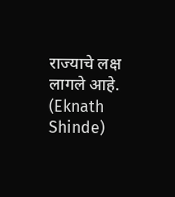राज्याचे लक्ष लागले आहे. (Eknath Shinde)